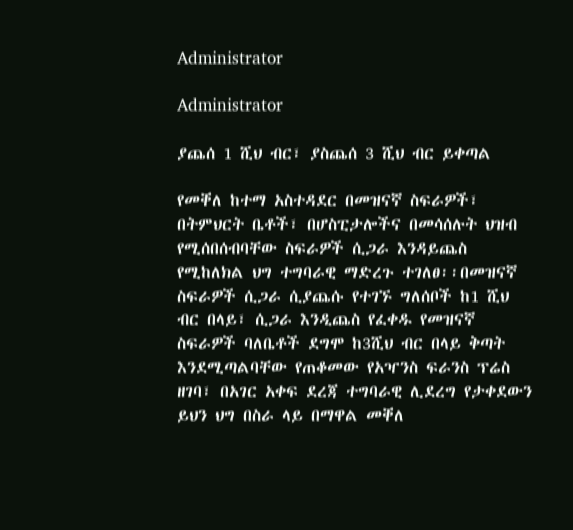Administrator

Administrator

ያጨሰ 1 ሺህ ብር፣ ያስጨሰ 3 ሺህ ብር ይቀጣል

የመቐለ ከተማ አስተዳደር በመዝናኛ ስፍራዎች፣ በትምህርት ቤቶች፣ በሆስፒታሎችና በመሳሰሉት ህዝብ የሚሰበሰብባቸው ስፍራዎች ሲጋራ እንዳይጨስ የሚከለክል ህግ ተግባራዊ ማድረጉ ተገለፀ፡፡በመዝናኛ ስፍራዎች ሲጋራ ሲያጨሱ የተገኙ ግለሰቦች ከ1 ሺህ ብር በላይ፣ ሲጋራ እንዲጨስ የፈቀዱ የመዝናኛ ስፍራዎች ባለቤቶች ደግሞ ከ3ሺህ ብር በላይ ቅጣት እንደሚጣልባቸው የጠቆመው የአዣንስ ፍራንስ ፕሬስ ዘገባ፣ በአገር አቀፍ ደረጃ ተግባራዊ ሊደረግ የታቀደውን ይህን ህግ በስራ ላይ በማዋል መቐለ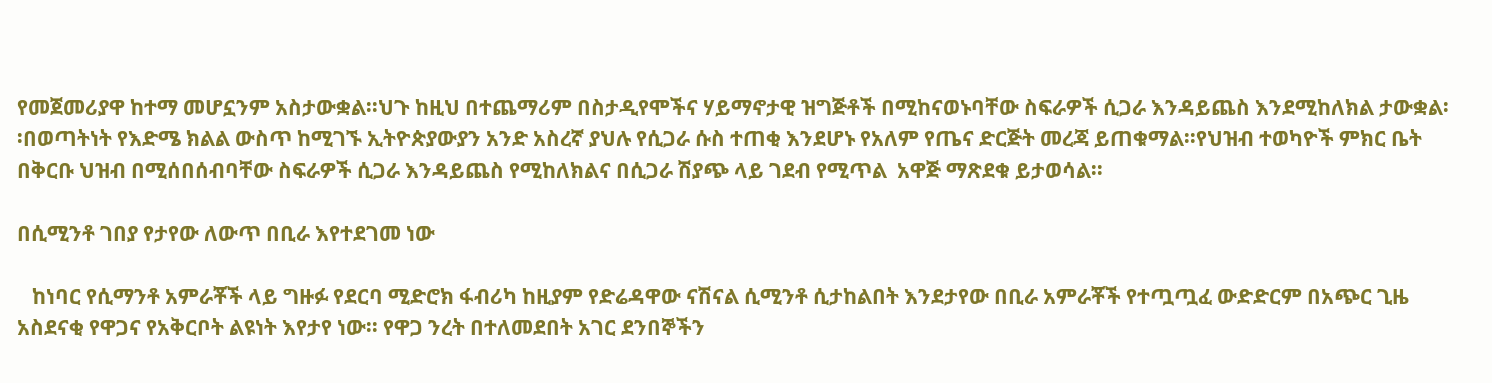የመጀመሪያዋ ከተማ መሆኗንም አስታውቋል፡፡ህጉ ከዚህ በተጨማሪም በስታዲየሞችና ሃይማኖታዊ ዝግጅቶች በሚከናወኑባቸው ስፍራዎች ሲጋራ እንዳይጨስ እንደሚከለክል ታውቋል፡፡በወጣትነት የእድሜ ክልል ውስጥ ከሚገኙ ኢትዮጵያውያን አንድ አስረኛ ያህሉ የሲጋራ ሱስ ተጠቂ እንደሆኑ የአለም የጤና ድርጅት መረጃ ይጠቁማል፡፡የህዝብ ተወካዮች ምክር ቤት በቅርቡ ህዝብ በሚሰበሰብባቸው ስፍራዎች ሲጋራ እንዳይጨስ የሚከለክልና በሲጋራ ሽያጭ ላይ ገደብ የሚጥል  አዋጅ ማጽደቁ ይታወሳል፡፡

በሲሚንቶ ገበያ የታየው ለውጥ በቢራ እየተደገመ ነው

   ከነባር የሲማንቶ አምራቾች ላይ ግዙፉ የደርባ ሚድሮክ ፋብሪካ ከዚያም የድሬዳዋው ናሽናል ሲሚንቶ ሲታከልበት እንደታየው በቢራ አምራቾች የተጧጧፈ ውድድርም በአጭር ጊዜ አስደናቂ የዋጋና የአቅርቦት ልዩነት እየታየ ነው፡፡ የዋጋ ንረት በተለመደበት አገር ደንበኞችን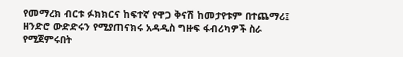የመማረክ ብርቱ ፉክክርና ከፍተኛ የዋጋ ቅናሽ ከመታየቱም በተጨማሪ፤ ዘንድሮ ውድድሩን የሚያጠናክሩ አዳዲስ ግዙፍ ፋብሪካዎች ስራ የሚጀምሩበት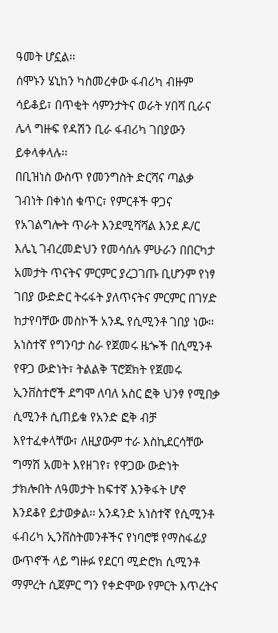ዓመት ሆኗል፡፡
ሰሞኑን ሄኒከን ካስመረቀው ፋብሪካ ብዙም ሳይቆይ፣ በጥቂት ሳምንታትና ወራት ሃበሻ ቢራና  ሌላ ግዙፍ የዳሽን ቢራ ፋብሪካ ገበያውን ይቀላቀላሉ፡፡
በቢዝነስ ውስጥ የመንግስት ድርሻና ጣልቃ ገብነት በቀነሰ ቁጥር፣ የምርቶች ዋጋና የአገልግሎት ጥራት እንደሚሻሻል እንደ ዶ/ር እሌኒ ገብረመድህን የመሳሰሉ ምሁራን በበርካታ አመታት ጥናትና ምርምር ያረጋገጡ ቢሆንም የነፃ ገበያ ውድድር ትሩፋት ያለጥናትና ምርምር በገሃድ ከታየባቸው መስኮች አንዱ የሲሚንቶ ገበያ ነው፡፡ አነስተኛ የግንባታ ስራ የጀመሩ ዜጐች በሲሚንቶ የዋጋ ውድነት፣ ትልልቅ ፕሮጀክት የጀመሩ ኢንቨስተሮች ደግሞ ለባለ አስር ፎቅ ህንፃ የሚበቃ ሲሚንቶ ሲጠይቁ የአንድ ፎቅ ብቻ እየተፈቀላቸው፣ ለዚያውም ተራ እስኪደርሳቸው ግማሽ አመት እየዘገየ፣ የዋጋው ውድነት ታክሎበት ለዓመታት ከፍተኛ እንቅፋት ሆኖ እንደቆየ ይታወቃል፡፡ አንዳንድ አነስተኛ የሲሚንቶ ፋብሪካ ኢንቨስትመንቶችና የነባሮቹ የማስፋፊያ ውጥኖች ላይ ግዙፉ የደርባ ሚድሮክ ሲሚንቶ ማምረት ሲጀምር ግን የቀድሞው የምርት እጥረትና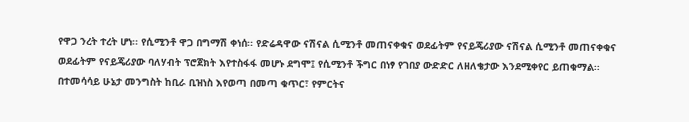የዋጋ ንረት ተረት ሆነ፡፡ የሲሚንቶ ዋጋ በግማሽ ቀነሰ፡፡ የድሬዳዋው ናሽናል ሲሚንቶ መጠናቀቁና ወደፊትም የናይጄሪያው ናሽናል ሲሚንቶ መጠናቀቁና ወደፊትም የናይጄሪያው ባለሃብት ፕሮጀክት እየተስፋፋ መሆኑ ደግሞ፤ የሲሚንቶ ችግር በነፃ የገበያ ውድድር ለዘለቄታው እንደሚቀየር ይጠቁማል፡፡ በተመሳሳይ ሁኔታ መንግስት ከቢራ ቢዝነስ እየወጣ በመጣ ቁጥር፣ የምርትና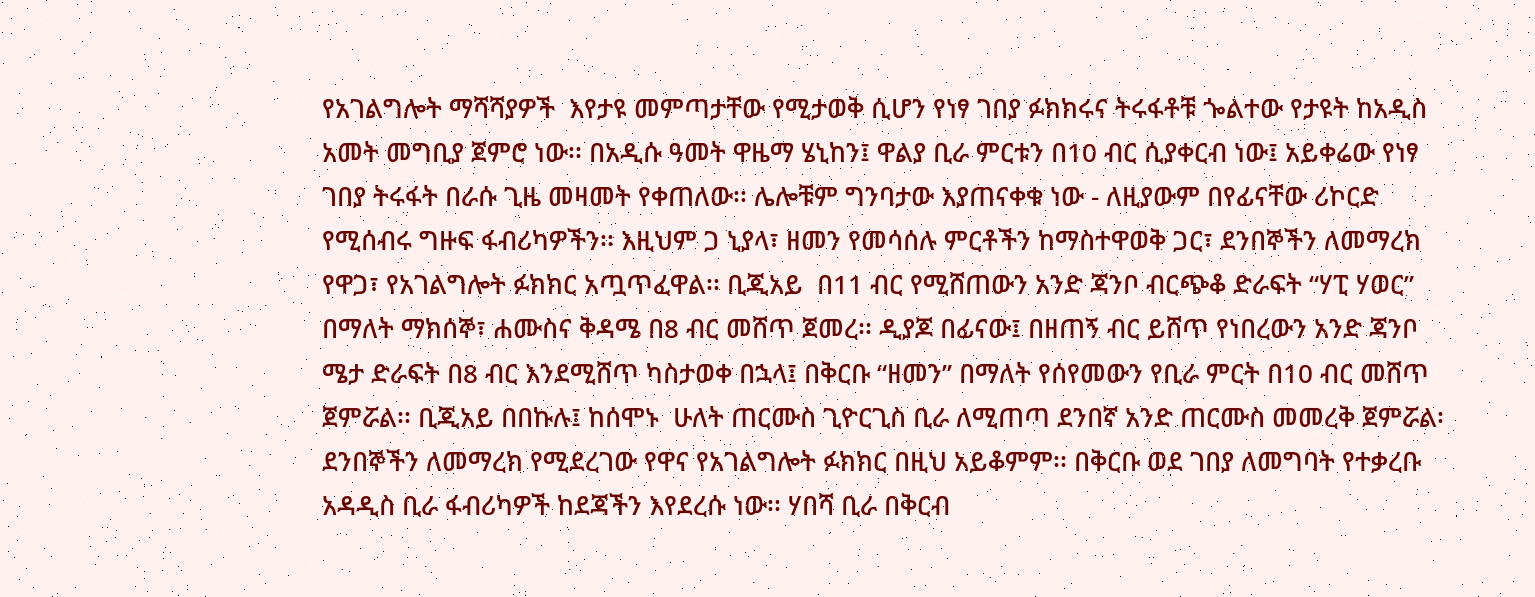የአገልግሎት ማሻሻያዎች  እየታዩ መምጣታቸው የሚታወቅ ሲሆን የነፃ ገበያ ፉክክሩና ትሩፋቶቹ ጐልተው የታዩት ከአዲስ አመት መግቢያ ጀምሮ ነው፡፡ በአዲሱ ዓመት ዋዜማ ሄኒከን፤ ዋልያ ቢራ ምርቱን በ10 ብር ሲያቀርብ ነው፤ አይቀሬው የነፃ ገበያ ትሩፋት በራሱ ጊዜ መዛመት የቀጠለው፡፡ ሌሎቹም ግንባታው እያጠናቀቁ ነው - ለዚያውም በየፊናቸው ሪኮርድ የሚሰብሩ ግዙፍ ፋብሪካዎችን፡፡ እዚህም ጋ ኒያላ፣ ዘመን የመሳሰሉ ምርቶችን ከማስተዋወቅ ጋር፣ ደንበኞችን ለመማረክ የዋጋ፣ የአገልግሎት ፉክክር አጧጥፈዋል፡፡ ቢጂአይ  በ11 ብር የሚሸጠውን አንድ ጃንቦ ብርጭቆ ድራፍት “ሃፒ ሃወር” በማለት ማክሰኞ፣ ሐሙስና ቅዳሜ በ8 ብር መሸጥ ጀመረ፡፡ ዲያጆ በፊናው፤ በዘጠኝ ብር ይሸጥ የነበረውን አንድ ጃንቦ ሜታ ድራፍት በ8 ብር እንደሚሸጥ ካስታወቀ በኋላ፤ በቅርቡ “ዘመን” በማለት የሰየመውን የቢራ ምርት በ10 ብር መሸጥ ጀምሯል፡፡ ቢጂአይ በበኩሉ፤ ከሰሞኑ  ሁለት ጠርሙስ ጊዮርጊስ ቢራ ለሚጠጣ ደንበኛ አንድ ጠርሙስ መመረቅ ጀምሯል፡ ደንበኞችን ለመማረክ የሚደረገው የዋና የአገልግሎት ፉክክር በዚህ አይቆምም፡፡ በቅርቡ ወደ ገበያ ለመግባት የተቃረቡ አዳዲስ ቢራ ፋብሪካዎች ከደጃችን እየደረሱ ነው፡፡ ሃበሻ ቢራ በቅርብ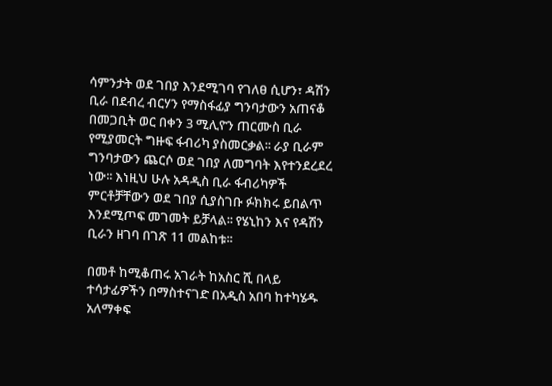ሳምንታት ወደ ገበያ እንደሚገባ የገለፀ ሲሆን፣ ዳሽን ቢራ በደብረ ብርሃን የማስፋፊያ ግንባታውን አጠናቆ በመጋቢት ወር በቀን 3 ሚሊዮን ጠርሙስ ቢራ የሚያመርት ግዙፍ ፋብሪካ ያስመርቃል፡፡ ራያ ቢራም ግንባታውን ጨርሶ ወደ ገበያ ለመግባት እየተንደረደረ ነው፡፡ እነዚህ ሁሉ አዳዲስ ቢራ ፋብሪካዎች ምርቶቻቸውን ወደ ገበያ ሲያስገቡ ፉክክሩ ይበልጥ እንደሚጦፍ መገመት ይቻላል፡፡ የሄኒከን እና የዳሽን ቢራን ዘገባ በገጽ 11 መልከቱ፡፡

በመቶ ከሚቆጠሩ አገራት ከአስር ሺ በላይ ተሳታፊዎችን በማስተናገድ በአዲስ አበባ ከተካሄዱ አለማቀፍ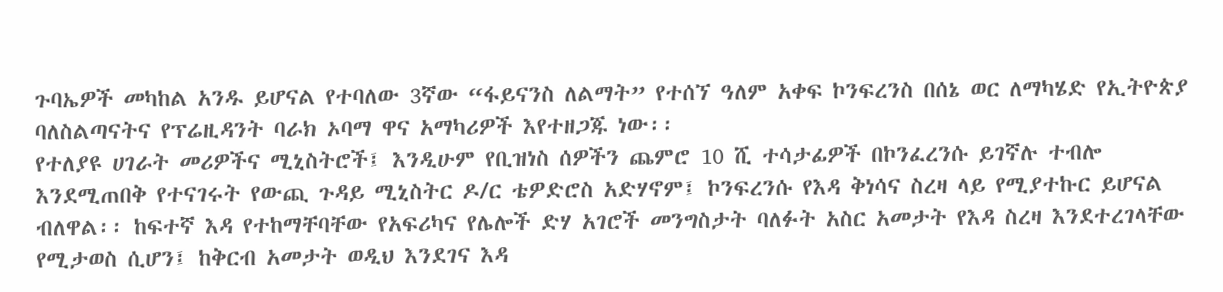ጉባኤዎች መካከል አንዱ ይሆናል የተባለው 3ኛው “ፋይናንስ ለልማት” የተሰኘ ዓለም አቀፍ ኮንፍረንስ በሰኔ ወር ለማካሄድ የኢትዮጵያ ባለስልጣናትና የፕሬዚዳንት ባራክ ኦባማ ዋና አማካሪዎች እየተዘጋጁ ነው፡፡
የተለያዩ ሀገራት መሪዎችና ሚኒስትሮች፤ እንዲሁም የቢዝነስ ሰዎችን ጨምሮ 10 ሺ ተሳታፊዎች በኮንፈረንሱ ይገኛሉ ተብሎ እንደሚጠበቅ የተናገሩት የውጪ ጉዳይ ሚኒስትር ዶ/ር ቴዎድሮስ አድሃኖም፤ ኮንፍረንሱ የእዳ ቅነሳና ስረዛ ላይ የሚያተኩር ይሆናል ብለዋል፡፡ ከፍተኛ እዳ የተከማቸባቸው የአፍሪካና የሌሎች ድሃ አገሮች መንግስታት ባለፉት አስር አመታት የእዳ ስረዛ እንደተረገላቸው የሚታወስ ሲሆን፤ ከቅርብ አመታት ወዲህ እንደገና እዳ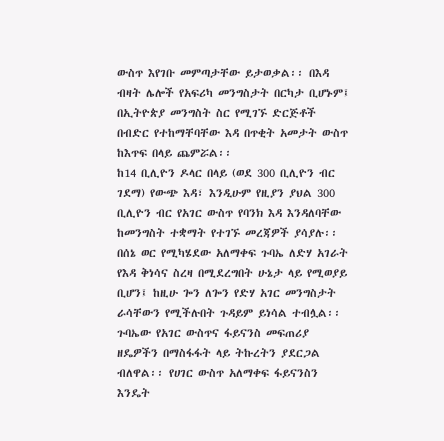ውስጥ እየገቡ መምጣታቸው ይታወቃል፡፡ በእዳ ብዛት ሌሎች የአፍሪካ መንግስታት በርካታ ቢሆኑም፤ በኢትዮጵያ መንግስት ስር የሚገኙ ድርጅቶች በብድር የተከማቸባቸው እዳ በጥቂት አመታት ውስጥ ከእጥፍ በላይ ጨምሯል፡፡
ከ14 ቢሊዮን ዶላር በላይ (ወደ 300 ቢሊዮን ብር ገደማ) የውጭ እዳ፣ እንዲሁም የዚያን ያህል 300 ቢሊዮን ብር የአገር ውስጥ የባንክ እዳ እንዳለባቸው ከመንግስት ተቋማት የተገኙ መረጃዎች ያሳያሉ፡፡
በሰኔ ወር የሚካሄደው አለማቀፍ ጉባኤ ለድሃ አገራት የእዳ ቅነሳና ስረዛ በሚደረግበት ሁኔታ ላይ የሚወያይ ቢሆን፤ ከዚሁ ጐን ለጐን የድሃ አገር መንግስታት ራሳቸውን የሚችሉበት ጉዳይም ይነሳል ተብሏል፡፡ ጉባኤው የአገር ውስጥና ፋይናንስ መፍጠሪያ ዘዴዎችን በማስፋፋት ላይ ትኩረትን ያደርጋል ብለዋል፡፡ የሀገር ውስጥ አለማቀፍ ፋይናንስን እንዴት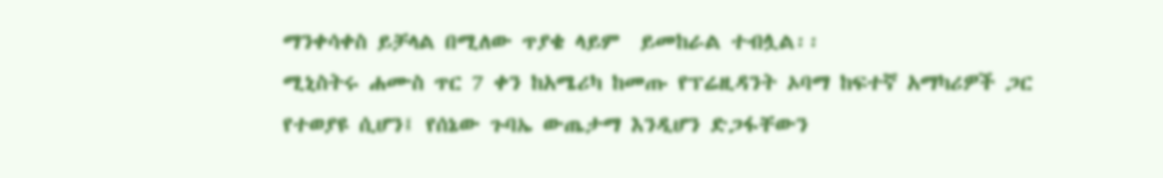ማንቀሳቀስ ይቻላል በሚለው ጥያቄ ላይም  ይመከራል ተብሏል፡፡
ሚኒስትሩ ሐሙስ ጥር 7 ቀን ከአሜሪካ ከመጡ የፕሬዚዳንት ኦባማ ከፍተኛ አማካሪዎች ጋር የተወያዩ ሲሆን፤ የሰኔው ጉባኤ ውጤታማ እንዲሆን ድጋፋቸውን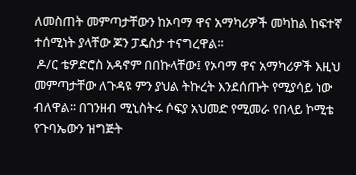ለመስጠት መምጣታቸውን ከኦባማ ዋና አማካሪዎች መካከል ከፍተኛ ተሰሚነት ያላቸው ጆን ፓዴስታ ተናግረዋል፡፡
 ዶ/ር ቴዎድሮስ አዳኖም በበኩላቸው፤ የኦባማ ዋና አማካሪዎች እዚህ መምጣታቸው ለጉዳዩ ምን ያህል ትኩረት እንደሰጡት የሚያሳይ ነው ብለዋል፡፡ በገንዘብ ሚኒስትሩ ሶፍያ አህመድ የሚመራ የበላይ ኮሚቴ የጉባኤውን ዝግጅት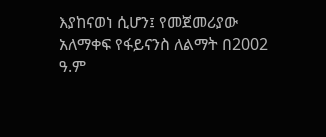እያከናወነ ሲሆን፤ የመጀመሪያው አለማቀፍ የፋይናንስ ለልማት በ2002 ዓ.ም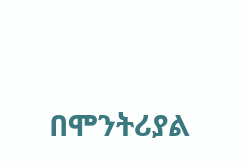በሞንትሪያል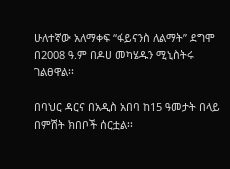ሁለተኛው አለማቀፍ “ፋይናንስ ለልማት” ደግሞ በ2008 ዓ.ም በዶሀ መካሄዱን ሚኒስትሩ ገልፀዋል፡፡

በባህር ዳርና በአዲስ አበባ ከ15 ዓመታት በላይ በምሽት ክበቦች ሰርቷል፡፡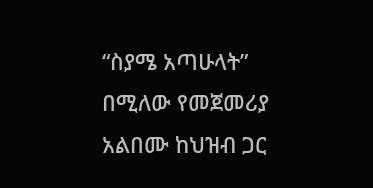“ስያሜ አጣሁላት” በሚለው የመጀመሪያ አልበሙ ከህዝብ ጋር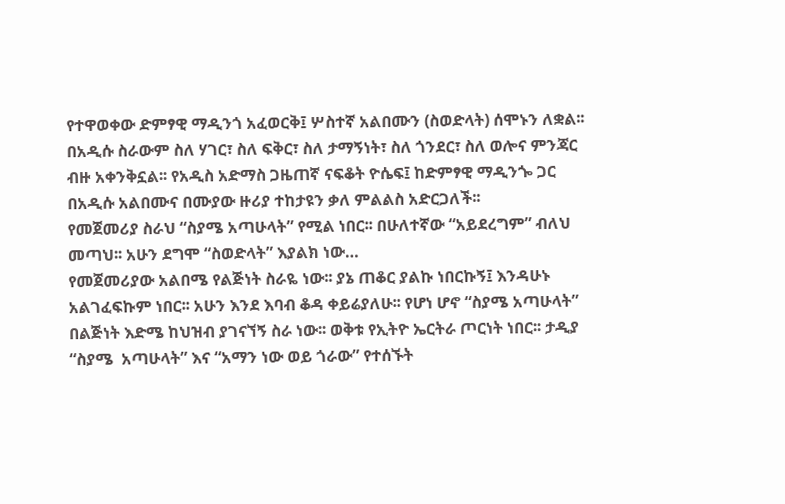የተዋወቀው ድምፃዊ ማዲንጎ አፈወርቅ፤ ሦስተኛ አልበሙን (ስወድላት) ሰሞኑን ለቋል፡፡ በአዲሱ ስራውም ስለ ሃገር፣ ስለ ፍቅር፣ ስለ ታማኝነት፣ ስለ ጎንደር፣ ስለ ወሎና ምንጃር ብዙ አቀንቅኗል፡፡ የአዲስ አድማስ ጋዜጠኛ ናፍቆት ዮሴፍ፤ ከድምፃዊ ማዲንጐ ጋር በአዲሱ አልበሙና በሙያው ዙሪያ ተከታዩን ቃለ ምልልስ አድርጋለች፡፡
የመጀመሪያ ስራህ “ስያሜ አጣሁላት” የሚል ነበር፡፡ በሁለተኛው “አይደረግም” ብለህ መጣህ፡፡ አሁን ደግሞ “ስወድላት” እያልክ ነው…
የመጀመሪያው አልበሜ የልጅነት ስራዬ ነው፡፡ ያኔ ጠቆር ያልኩ ነበርኩኝ፤ እንዳሁኑ አልገፈፍኩም ነበር፡፡ አሁን እንደ እባብ ቆዳ ቀይሬያለሁ፡፡ የሆነ ሆኖ “ስያሜ አጣሁላት” በልጅነት እድሜ ከህዝብ ያገናኘኝ ስራ ነው፡፡ ወቅቱ የኢትዮ ኤርትራ ጦርነት ነበር፡፡ ታዲያ “ስያሜ  አጣሁላት” እና “አማን ነው ወይ ጎራው” የተሰኙት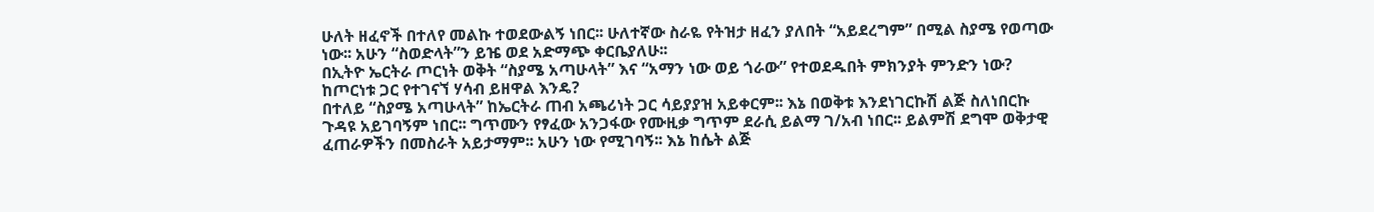ሁለት ዘፈኖች በተለየ መልኩ ተወደውልኝ ነበር፡፡ ሁለተኛው ስራዬ የትዝታ ዘፈን ያለበት “አይደረግም” በሚል ስያሜ የወጣው ነው፡፡ አሁን “ስወድላት”ን ይዤ ወደ አድማጭ ቀርቤያለሁ፡፡
በኢትዮ ኤርትራ ጦርነት ወቅት “ስያሜ አጣሁላት” እና “አማን ነው ወይ ጎራው” የተወደዱበት ምክንያት ምንድን ነው? ከጦርነቱ ጋር የተገናኘ ሃሳብ ይዘዋል እንዴ?
በተለይ “ስያሜ አጣሁላት” ከኤርትራ ጠብ አጫሪነት ጋር ሳይያያዝ አይቀርም፡፡ እኔ በወቅቱ እንደነገርኩሽ ልጅ ስለነበርኩ ጉዳዩ አይገባኝም ነበር፡፡ ግጥሙን የፃፈው አንጋፋው የሙዚቃ ግጥም ደራሲ ይልማ ገ/አብ ነበር፡፡ ይልምሽ ደግሞ ወቅታዊ ፈጠራዎችን በመስራት አይታማም፡፡ አሁን ነው የሚገባኝ፡፡ እኔ ከሴት ልጅ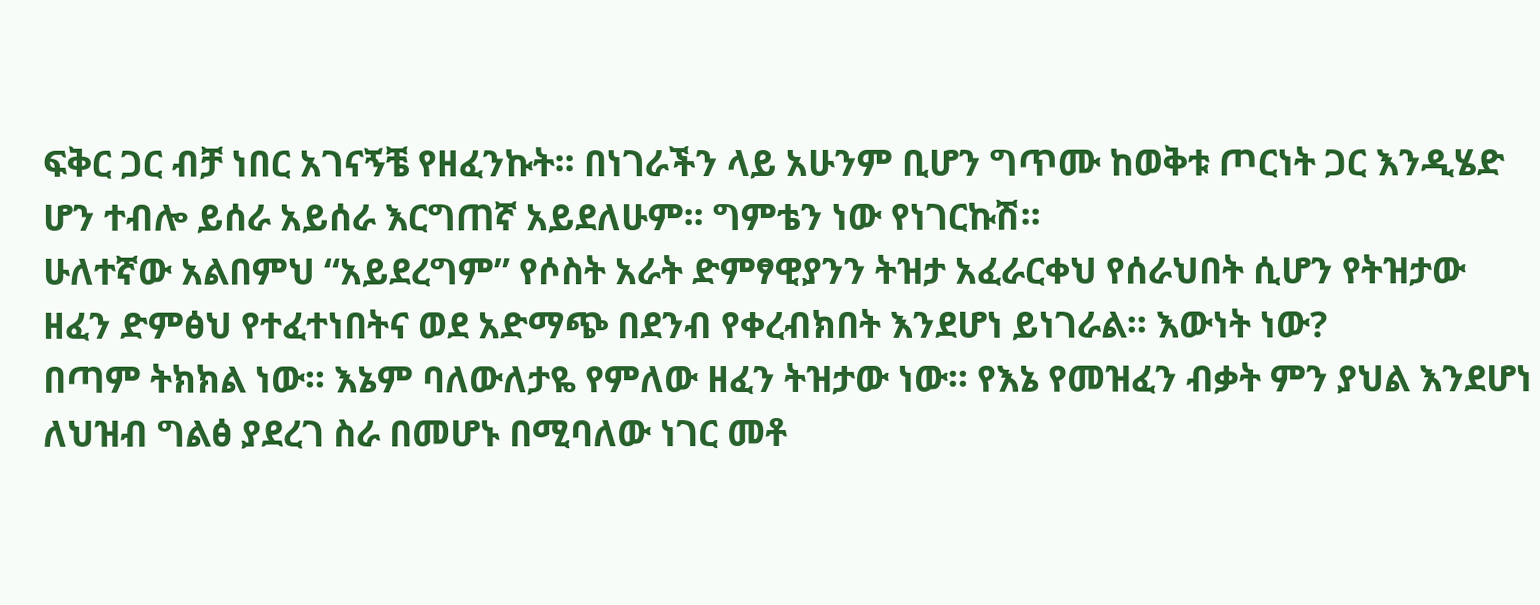ፍቅር ጋር ብቻ ነበር አገናኝቼ የዘፈንኩት፡፡ በነገራችን ላይ አሁንም ቢሆን ግጥሙ ከወቅቱ ጦርነት ጋር እንዲሄድ ሆን ተብሎ ይሰራ አይሰራ እርግጠኛ አይደለሁም፡፡ ግምቴን ነው የነገርኩሽ፡፡
ሁለተኛው አልበምህ “አይደረግም” የሶስት አራት ድምፃዊያንን ትዝታ አፈራርቀህ የሰራህበት ሲሆን የትዝታው ዘፈን ድምፅህ የተፈተነበትና ወደ አድማጭ በደንብ የቀረብክበት እንደሆነ ይነገራል፡፡ እውነት ነው?
በጣም ትክክል ነው፡፡ እኔም ባለውለታዬ የምለው ዘፈን ትዝታው ነው፡፡ የእኔ የመዝፈን ብቃት ምን ያህል እንደሆነ ለህዝብ ግልፅ ያደረገ ስራ በመሆኑ በሚባለው ነገር መቶ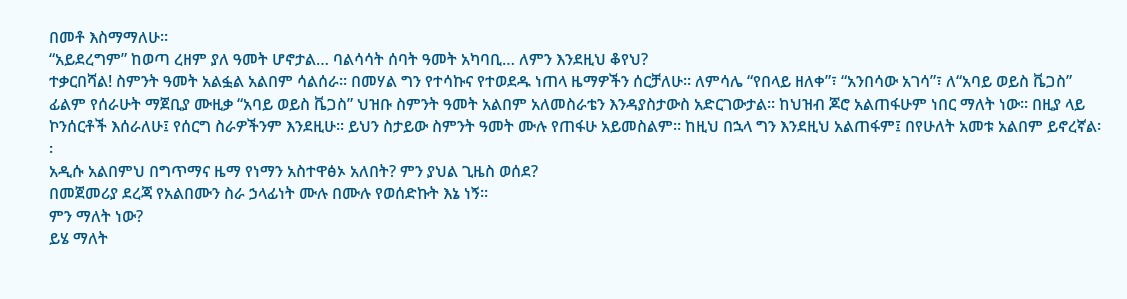በመቶ እስማማለሁ፡፡
“አይደረግም” ከወጣ ረዘም ያለ ዓመት ሆኖታል… ባልሳሳት ሰባት ዓመት አካባቢ… ለምን እንደዚህ ቆየህ?
ተቃርበሻል! ስምንት ዓመት አልፏል አልበም ሳልሰራ፡፡ በመሃል ግን የተሳኩና የተወደዱ ነጠላ ዜማዎችን ሰርቻለሁ፡፡ ለምሳሌ “የበላይ ዘለቀ”፣ “አንበሳው አገሳ”፣ ለ“አባይ ወይስ ቬጋስ” ፊልም የሰራሁት ማጀቢያ ሙዚቃ “አባይ ወይስ ቬጋስ” ህዝቡ ስምንት ዓመት አልበም አለመስራቴን እንዳያስታውስ አድርገውታል፡፡ ከህዝብ ጆሮ አልጠፋሁም ነበር ማለት ነው፡፡ በዚያ ላይ ኮንሰርቶች እሰራለሁ፤ የሰርግ ስራዎችንም እንደዚሁ፡፡ ይህን ስታይው ስምንት ዓመት ሙሉ የጠፋሁ አይመስልም፡፡ ከዚህ በኋላ ግን እንደዚህ አልጠፋም፤ በየሁለት አመቱ አልበም ይኖረኛል፡፡
አዲሱ አልበምህ በግጥማና ዜማ የነማን አስተዋፅኦ አለበት? ምን ያህል ጊዜስ ወሰደ?
በመጀመሪያ ደረጃ የአልበሙን ስራ ኃላፊነት ሙሉ በሙሉ የወሰድኩት እኔ ነኝ፡፡
ምን ማለት ነው?
ይሄ ማለት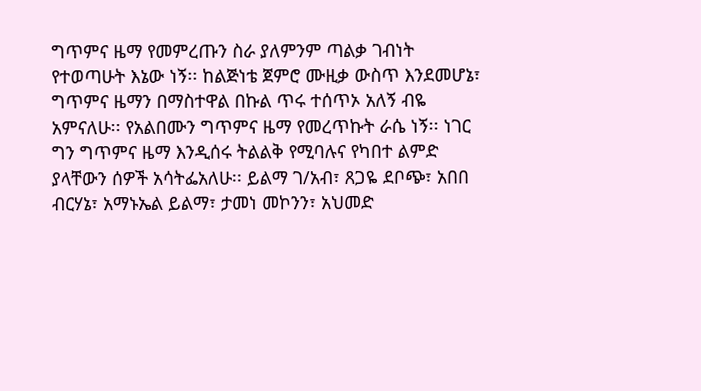ግጥምና ዜማ የመምረጡን ስራ ያለምንም ጣልቃ ገብነት የተወጣሁት እኔው ነኝ፡፡ ከልጅነቴ ጀምሮ ሙዚቃ ውስጥ እንደመሆኔ፣ ግጥምና ዜማን በማስተዋል በኩል ጥሩ ተሰጥኦ አለኝ ብዬ አምናለሁ፡፡ የአልበሙን ግጥምና ዜማ የመረጥኩት ራሴ ነኝ፡፡ ነገር ግን ግጥምና ዜማ እንዲሰሩ ትልልቅ የሚባሉና የካበተ ልምድ ያላቸውን ሰዎች አሳትፌአለሁ፡፡ ይልማ ገ/አብ፣ ጸጋዬ ደቦጭ፣ አበበ ብርሃኔ፣ አማኑኤል ይልማ፣ ታመነ መኮንን፣ አህመድ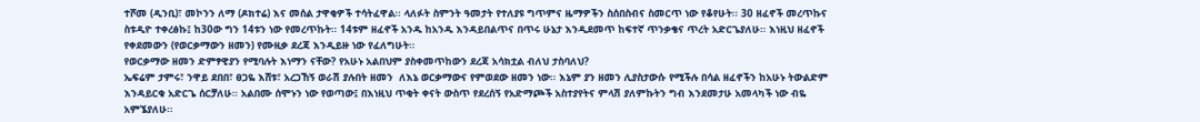ተሾመ (ዲንቢ)፣ መኮንን ለማ (ዶክተሬ) እና መሰል ታዋቂዎች ተሳትፈዋል፡፡ ላለፉት ስምንት ዓመታት የተለያዩ ግጥምና ዜማዎችን ስሰበስብና ስመርጥ ነው የቆየሁት፡፡ 30 ዘፈኖች መረጥኩና ስቱዲዮ ተቀረፅኩ፤ ከ30ው ግን 14ቱን ነው የመረጥኩት፡፡ 14ቱም ዘፈኖች አንዱ ከአንዱ እንዳይበልጥና በጥሩ ሁኔታ እንዲደመጥ ከፍተኛ ጥንቃቄና ጥረት አድርጌያለሁ፡፡ እነዚህ ዘፈኖች የቀደመውን (የወርቃማውን ዘመን) የሙዚቃ ደረጃ እንዲይዙ ነው የፈለግሁት፡፡
የወርቃማው ዘመን ድምፃዊያን የሚባሉት እነማን ናቸው? የአሁኑ አልበህም ያስቀመጥከውን ደረጃ አሳክቷል ብለህ ታስባለህ?
ኤፍሬም ታምሩ፣ ንዋይ ደበበ፣ ፀጋዬ እሸቱ፣ አረጋኸኝ ወራሽ ያሉበት ዘመን  ለእኔ ወርቃማውና የምወደው ዘመን ነው፡፡ እኔም ያን ዘመን ሊያስታውሱ የሚችሉ በሳል ዘፈኖችን ከአሁኑ ትውልድም እንዳይርቁ አድርጌ ሰርቻለሁ፡፡ አልበሙ ሰሞኑን ነው የወጣው፤ በእነዚህ ጥቂት ቀናት ውስጥ የደረሰኝ የአድማጮች አስተያየትና ምላሽ ያለምኩትን ግብ እንደመታሁ አመላካች ነው ብዬ አምኜያለሁ፡፡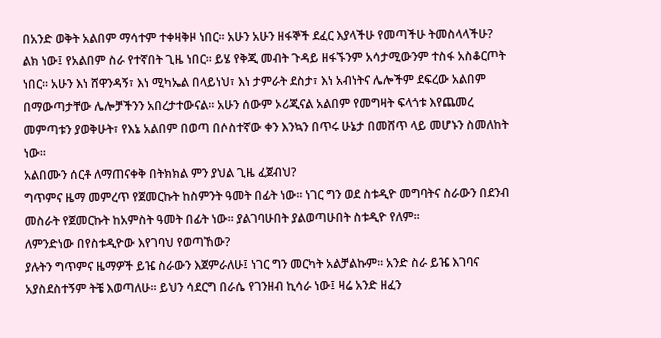በአንድ ወቅት አልበም ማሳተም ተቀዛቅዞ ነበር፡፡ አሁን አሁን ዘፋኞች ደፈር እያላችሁ የመጣችሁ ትመስላላችሁ?
ልክ ነው፤ የአልበም ስራ የተኛበት ጊዜ ነበር፡፡ ይሄ የቅጂ መብት ጉዳይ ዘፋኙንም አሳታሚውንም ተስፋ አስቆርጦት ነበር፡፡ አሁን እነ ሸዋንዳኝ፣ እነ ሚካኤል በላይነህ፣ እነ ታምራት ደስታ፣ እነ አብነትና ሌሎችም ደፍረው አልበም በማውጣታቸው ሌሎቻችንን አበረታተውናል፡፡ አሁን ሰውም ኦሪጂናል አልበም የመግዛት ፍላጎቱ እየጨመረ መምጣቱን ያወቅሁት፣ የእኔ አልበም በወጣ በሶስተኛው ቀን እንኳን በጥሩ ሁኔታ በመሸጥ ላይ መሆኑን ስመለከት ነው፡፡
አልበሙን ሰርቶ ለማጠናቀቅ በትክክል ምን ያህል ጊዜ ፈጀብህ?
ግጥምና ዜማ መምረጥ የጀመርኩት ከስምንት ዓመት በፊት ነው፡፡ ነገር ግን ወደ ስቱዲዮ መግባትና ስራውን በደንብ መስራት የጀመርኩት ከአምስት ዓመት በፊት ነው፡፡ ያልገባሁበት ያልወጣሁበት ስቱዲዮ የለም፡፡
ለምንድነው በየስቱዲዮው እየገባህ የወጣኸው?
ያሉትን ግጥምና ዜማዎች ይዤ ስራውን እጀምራለሁ፤ ነገር ግን መርካት አልቻልኩም፡፡ አንድ ስራ ይዤ እገባና አያስደስተኝም ትቼ እወጣለሁ፡፡ ይህን ሳደርግ በራሴ የገንዘብ ኪሳራ ነው፤ ዛሬ አንድ ዘፈን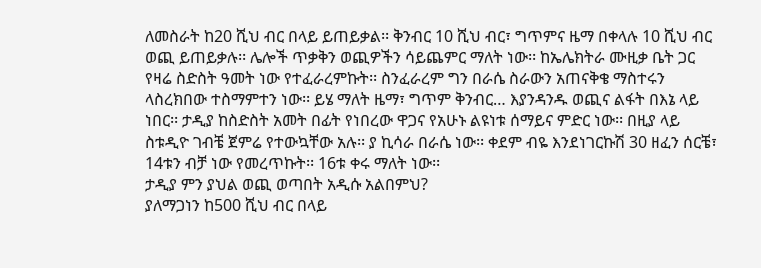ለመስራት ከ20 ሺህ ብር በላይ ይጠይቃል፡፡ ቅንብር 10 ሺህ ብር፣ ግጥምና ዜማ በቀላሉ 10 ሺህ ብር ወጪ ይጠይቃሉ፡፡ ሌሎች ጥቃቅን ወጪዎችን ሳይጨምር ማለት ነው፡፡ ከኤሌክትራ ሙዚቃ ቤት ጋር የዛሬ ስድስት ዓመት ነው የተፈራረምኩት፡፡ ስንፈራረም ግን በራሴ ስራውን አጠናቅቄ ማስተሩን ላስረክበው ተስማምተን ነው፡፡ ይሄ ማለት ዜማ፣ ግጥም ቅንብር… እያንዳንዱ ወጪና ልፋት በእኔ ላይ ነበር፡፡ ታዲያ ከስድስት አመት በፊት የነበረው ዋጋና የአሁኑ ልዩነቱ ሰማይና ምድር ነው፡፡ በዚያ ላይ ስቱዲዮ ገብቼ ጀምሬ የተውኳቸው አሉ፡፡ ያ ኪሳራ በራሴ ነው፡፡ ቀደም ብዬ እንደነገርኩሽ 30 ዘፈን ሰርቼ፣ 14ቱን ብቻ ነው የመረጥኩት፡፡ 16ቱ ቀሩ ማለት ነው፡፡
ታዲያ ምን ያህል ወጪ ወጣበት አዲሱ አልበምህ?
ያለማጋነን ከ500 ሺህ ብር በላይ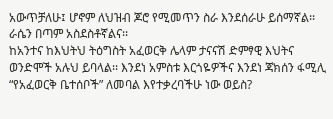አውጥቻለሁ፤ ሆኖም ለህዝብ ጆሮ የሚመጥን ስራ እንደሰራሁ ይሰማኛል፡፡ ራሴን በጣም አስደስቶኛልና፡፡
ከአንተና ከእህትህ ትዕግስት አፈወርቅ ሌላም ታናናሽ ድምፃዊ እህትና ወንድሞች አሉህ ይባላል፡፡ እንደነ አምስቱ እርጎዬዎችና እንደነ ጃክሰን ፋሚሊ “የአፈወርቅ ቤተሰቦች” ለመባል እየተቃረባችሁ ነው ወይስ?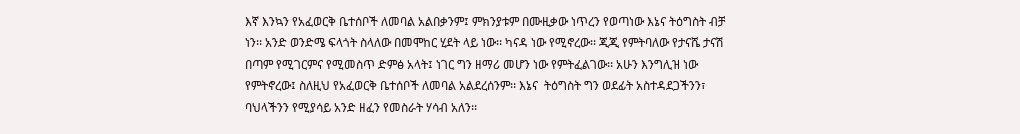እኛ እንኳን የአፈወርቅ ቤተሰቦች ለመባል አልበቃንም፤ ምክንያቱም በሙዚቃው ነጥረን የወጣነው እኔና ትዕግስት ብቻ ነን፡፡ አንድ ወንድሜ ፍላጎት ስላለው በመሞከር ሂደት ላይ ነው፡፡ ካናዳ ነው የሚኖረው፡፡ ጂጂ የምትባለው የታናሼ ታናሽ በጣም የሚገርምና የሚመስጥ ድምፅ አላት፤ ነገር ግን ዘማሪ መሆን ነው የምትፈልገው፡፡ አሁን እንግሊዝ ነው የምትኖረው፤ ስለዚህ የአፈወርቅ ቤተሰቦች ለመባል አልደረሰንም፡፡ እኔና  ትዕግስት ግን ወደፊት አስተዳደጋችንን፣ ባህላችንን የሚያሳይ አንድ ዘፈን የመስራት ሃሳብ አለን፡፡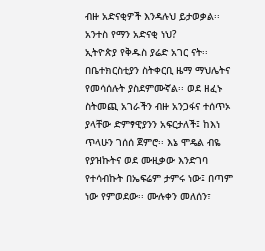ብዙ አድናቂዎች እንዳሉህ ይታወቃል፡፡ አንተስ የማን አድናቂ ነህ?
ኢትዮጵያ የቅዱስ ያሬድ አገር ናት፡፡ በቤተክርስቲያን ስትቀርቢ ዜማ ማህሌትና የመሳሰሉት ያስደምሙኛል፡፡ ወደ ዘፈኑ ስትመጪ አገራችን ብዙ አንጋፋና ተሰጥኦ ያላቸው ድምፃዊያንን አፍርታለች፤ ከእነ ጥላሁን ገሰሰ ጀምሮ፡፡ እኔ ሞዴል ብዬ የያዝኩትና ወደ ሙዚቃው እንድገባ የተሳብኩት በኤፍሬም ታምሩ ነው፤ በጣም ነው የምወደው፡፡ ሙሉቀን መለሰን፣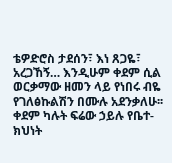ቴዎድሮስ ታደሰን፣ እነ ጸጋዬ፣ አረጋኸኝ… እንዲሁም ቀደም ሲል ወርቃማው ዘመን ላይ የነበሩ ብዬ የገለፅኩልሽን በሙሉ አደንቃለሁ፡፡ ቀደም ካሉት ፍሬው ኃይሉ የቤተ-ክህነት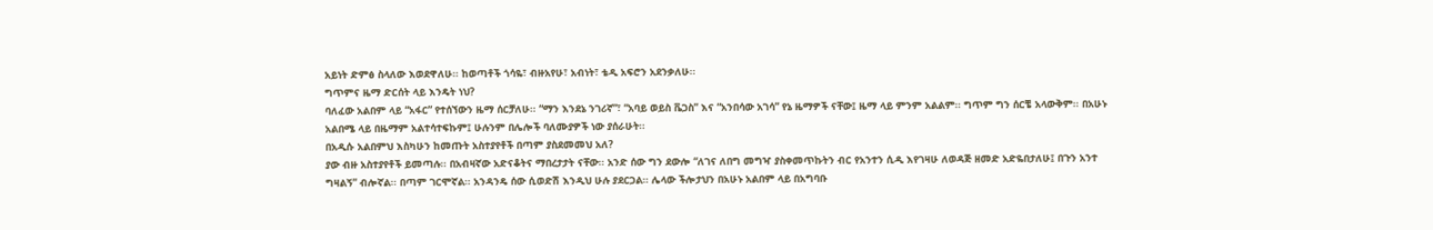አይነት ድምፅ ስላለው እወደዋለሁ፡፡ ከወጣቶች ጎሳዬ፣ ብዙአየሁ፣ አብነት፣ ቴዲ አፍሮን አደንቃለሁ፡፡
ግጥምና ዜማ ድርሰት ላይ እንዴት ነህ?
ባለፈው አልበም ላይ “አፋር” የተሰኘውን ዜማ ሰርቻለሁ፡፡ “ማን እንደኔ ንገሪኛ”፣ “አባይ ወይስ ቬጋስ” እና “አንበሳው አገሳ” የኔ ዜማዎች ናቸው፤ ዜማ ላይ ምንም አልልም፡፡ ግጥም ግን ሰርቼ አላውቅም፡፡ በአሁኑ አልበሜ ላይ በዜማም አልተሳተፍኩም፤ ሁሉንም በሌሎች ባለሙያዎች ነው ያሰራሁት፡፡
በአዲሱ አልበምህ እስካሁን ከመጡት አስተያየቶች በጣም ያስደመመህ አለ?
ያው ብዙ አስተያየቶች ይመጣሉ፡፡ በአብዛኛው አድናቆትና ማበረታታት ናቸው፡፡ አንድ ሰው ግን ደውሎ “ለገና ለበግ መግዣ ያስቀመጥኩትን ብር የአንተን ሲዲ እየገዛሁ ለወዳጅ ዘመድ አድዬበታለሁ፤ በጉን አንተ ግዛልኝ” ብሎኛል፡፡ በጣም ገርሞኛል፡፡ አንዳንዴ ሰው ሲወድሽ እንዲህ ሁሉ ያደርጋል፡፡ ሌላው ችሎታህን በአሁኑ አልበም ላይ በአግባቡ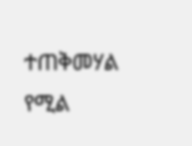ተጠቅመሃል የሚል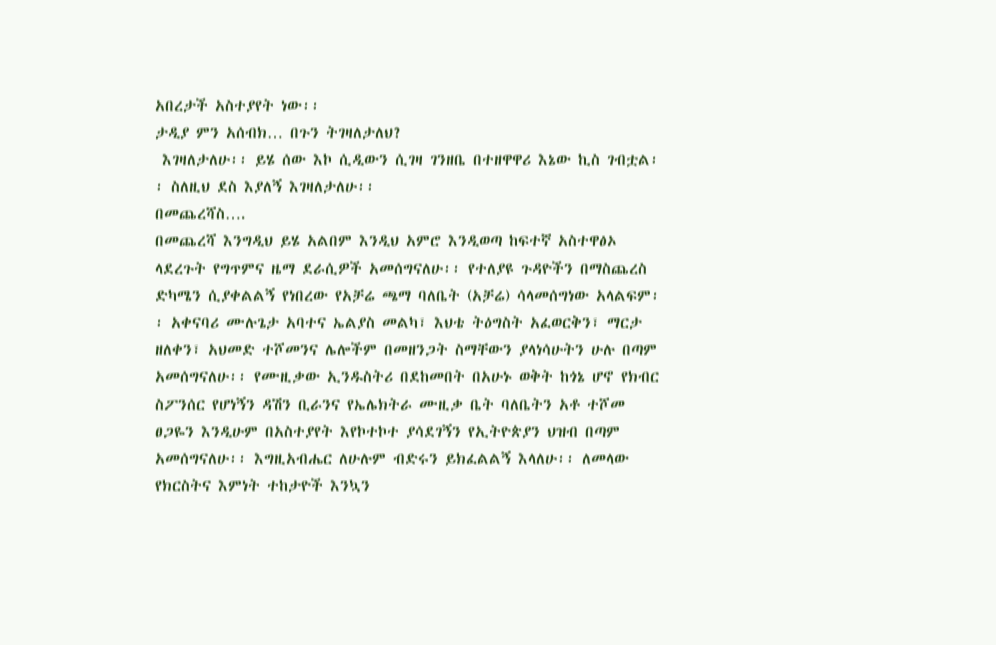አበረታች አስተያየት ነው፡፡
ታዲያ ምን አሰብክ… በጉን ትገዛለታለህ?
 እገዛለታለሁ፡፡ ይሄ ሰው እኮ ሲዲውን ሲገዛ ገንዘቤ በተዘዋዋሪ እኔው ኪስ ገብቷል፡፡ ስለዚህ ደስ እያለኝ እገዛለታለሁ፡፡
በመጨረሻስ….
በመጨረሻ እንግዲህ ይሄ አልበም እንዲህ አምሮ እንዲወጣ ከፍተኛ አስተዋፅኦ ላደረጉት የግጥምና ዜማ ደራሲዎች አመሰግናለሁ፡፡ የተለያዩ ጉዳዮችን በማስጨረስ ድካሜን ሲያቀልልኝ የነበረው የአቻሬ ጫማ ባለቤት (አቻሬ) ሳላመሰግነው አላልፍም፡፡ አቀናባሪ ሙሉጌታ አባተና ኤልያስ መልካ፣ እህቴ ትዕግስት አፈወርቅን፣ ማርታ ዘለቀን፣ አህመድ ተሾመንና ሌሎችም በመዘንጋት ስማቸውን ያላነሳሁትን ሁሉ በጣም አመሰግናለሁ፡፡ የሙዚቃው ኢንዱስትሪ በደከመበት በአሁኑ ወቅት ከጎኔ ሆኖ የክብር ስፖንሰር የሆነኝን ዳሽን ቢራንና የኤሌክትራ ሙዚቃ ቤት ባለቤትን አቶ ተሾመ ፀጋዬን እንዲሁም በአስተያየት እየኮተኮተ ያሳደገኝን የኢትዮጵያን ህዝብ በጣም አመሰግናለሁ፡፡ እግዚአብሔር ለሁሉም ብድሩን ይክፈልልኝ እላለሁ፡፡ ለመላው የክርስትና እምነት ተከታዮች እንኳን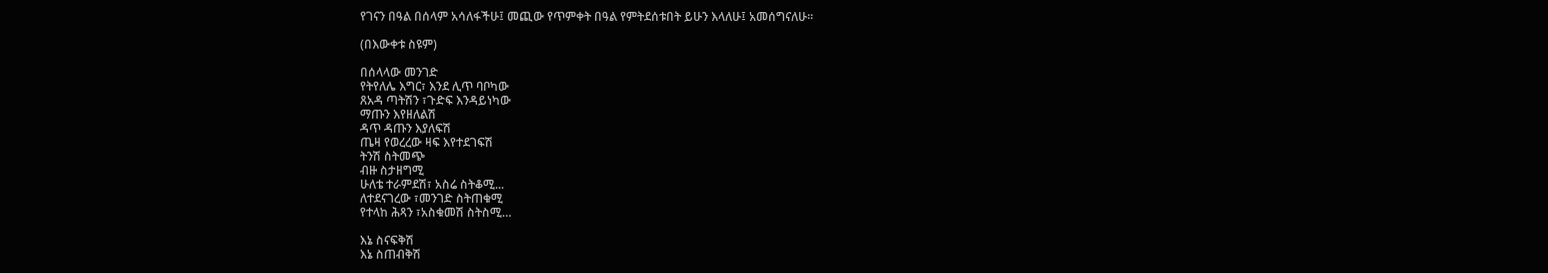የገናን በዓል በሰላም አሳለፋችሁ፤ መጪው የጥምቀት በዓል የምትደሰቱበት ይሁን እላለሁ፤ አመሰግናለሁ፡፡

(በእውቀቱ ስዩም)

በሰላላው መንገድ
የትየለሌ እግር፣ እንደ ሊጥ ባቦካው
ጸአዳ ጣትሽን ፣ጉድፍ እንዳይነካው
ማጡን እየዘለልሽ
ዳጥ ዳጡን እያለፍሽ
ጤዛ የወረረው ዛፍ እየተደገፍሽ
ትንሽ ስትመጭ
ብዙ ስታዘግሚ
ሁለቴ ተራምደሽ፣ አስሬ ስትቆሚ...
ለተደናገረው ፣መንገድ ስትጠቁሚ
የተላከ ሕጻን ፣አስቁመሽ ስትስሚ…

እኔ ስናፍቅሽ
እኔ ስጠብቅሽ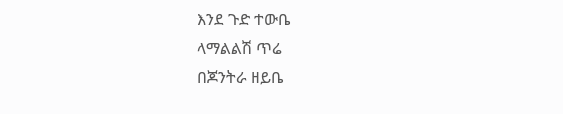እንደ ጉድ ተውቤ
ላማልልሽ ጥሬ
በጆንትራ ዘይቤ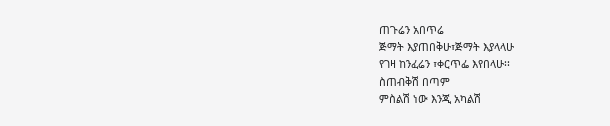ጠጉሬን አበጥሬ
ጅማት እያጠበቅሁ፣ጅማት እያላላሁ
የገዛ ከንፈሬን ፣ቀርጥፌ እየበላሁ፡፡
ስጠብቅሽ በጣም
ምስልሽ ነው እንጂ አካልሽ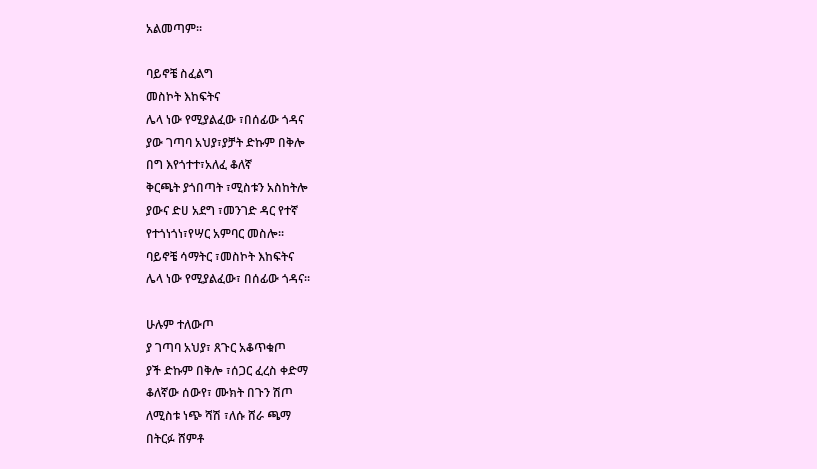አልመጣም፡፡

ባይኖቼ ስፈልግ
መስኮት እከፍትና
ሌላ ነው የሚያልፈው ፣በሰፊው ጎዳና
ያው ገጣባ አህያ፣ያቻት ድኩም በቅሎ
በግ እየጎተተ፣አለፈ ቆለኛ
ቅርጫት ያጎበጣት ፣ሚስቱን አስከትሎ
ያውና ድሀ አደግ ፣መንገድ ዳር የተኛ
የተጎነጎነ፣የሣር አምባር መስሎ፡፡
ባይኖቼ ሳማትር ፣መስኮት እከፍትና
ሌላ ነው የሚያልፈው፣ በሰፊው ጎዳና፡፡

ሁሉም ተለውጦ
ያ ገጣባ አህያ፣ ጸጉር አቆጥቁጦ
ያች ድኩም በቅሎ ፣ሰጋር ፈረስ ቀድማ
ቆለኛው ሰውየ፣ ሙክት በጉን ሽጦ
ለሚስቱ ነጭ ሻሽ ፣ለሱ ሸራ ጫማ
በትርፉ ሸምቶ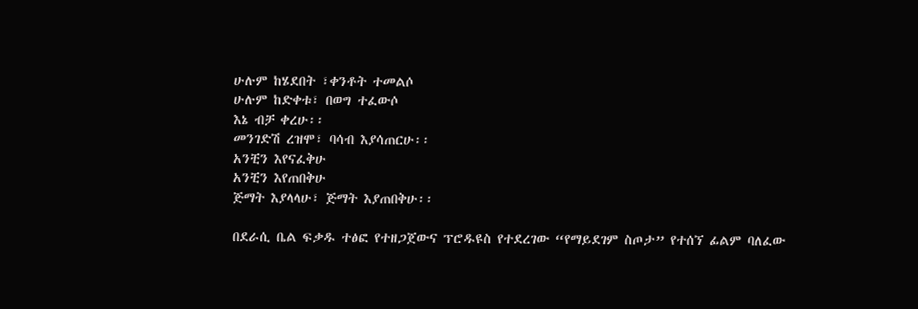ሁሉም ከሄደበት ፣ቀንቶት ተመልሶ
ሁሉም ከድቀቱ፣ በወግ ተፈውሶ
እኔ ብቻ ቀረሁ፡፡
መንገድሽ ረዝሞ፣ ባሳብ እያሳጠርሁ፡፡
አንቺን እየናፈቅሁ
አንቺን እየጠበቅሁ
ጅማት እያላላሁ፣ ጅማት እያጠበቅሁ፡፡

በደራሲ ቤል ፍቃዱ ተፅፎ የተዘጋጀውና ፕሮዱዩስ የተደረገው “የማይደገም ስጦታ” የተሰኘ ፊልም ባለፈው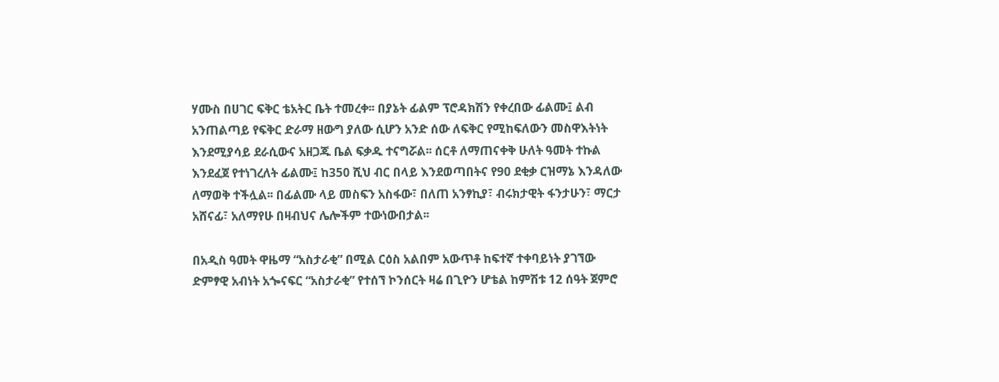ሃሙስ በሀገር ፍቅር ቴአትር ቤት ተመረቀ፡፡ በያኔት ፊልም ፕሮዳክሽን የቀረበው ፊልሙ፤ ልብ አንጠልጣይ የፍቅር ድራማ ዘውግ ያለው ሲሆን አንድ ሰው ለፍቅር የሚከፍለውን መስዋእትነት እንደሚያሳይ ደራሲውና አዘጋጁ ቤል ፍቃዱ ተናግሯል፡፡ ሰርቶ ለማጠናቀቅ ሁለት ዓመት ተኩል እንደፈጀ የተነገረለት ፊልሙ፤ ከ350 ሺህ ብር በላይ እንደወጣበትና የ90 ደቂቃ ርዝማኔ እንዳለው ለማወቅ ተችሏል፡፡ በፊልሙ ላይ መስፍን አስፋው፣ በለጠ አንፃኪያ፣ ብሩክታዊት ፋንታሁን፣ ማርታ አሸናፊ፣ አለማየሁ በዛብህና ሌሎችም ተውነውበታል፡፡

በአዲስ ዓመት ዋዜማ “አስታራቂ” በሚል ርዕስ አልበም አውጥቶ ከፍተኛ ተቀባይነት ያገኘው ድምፃዊ አብነት አጐናፍር “አስታራቂ” የተሰኘ ኮንሰርት ዛሬ በጊዮን ሆቴል ከምሽቱ 12 ሰዓት ጀምሮ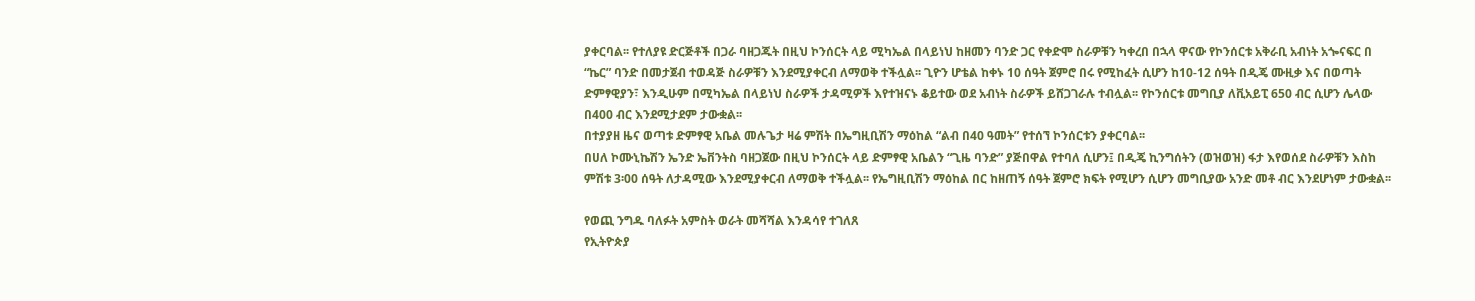ያቀርባል፡፡ የተለያዩ ድርጅቶች በጋራ ባዘጋጁት በዚህ ኮንሰርት ላይ ሚካኤል በላይነህ ከዘመን ባንድ ጋር የቀድሞ ስራዎቹን ካቀረበ በኋላ ዋናው የኮንሰርቱ አቅራቢ አብነት አጐናፍር በ “ኬር” ባንድ በመታጀብ ተወዳጅ ስራዎቹን እንደሚያቀርብ ለማወቅ ተችሏል፡፡ ጊዮን ሆቴል ከቀኑ 10 ሰዓት ጀምሮ በሩ የሚከፈት ሲሆን ከ10-12 ሰዓት በዲጄ ሙዚቃ እና በወጣት ድምፃዊያን፣ እንዲሁም በሚካኤል በላይነህ ስራዎች ታዳሚዎች እየተዝናኑ ቆይተው ወደ አብነት ስራዎች ይሸጋገራሉ ተብሏል፡፡ የኮንሰርቱ መግቢያ ለቪአይፒ 650 ብር ሲሆን ሌላው በ400 ብር እንደሚታደም ታውቋል፡፡
በተያያዘ ዜና ወጣቱ ድምፃዊ አቤል መሉጌታ ዛሬ ምሽት በኤግዚቢሽን ማዕከል “ልብ በ40 ዓመት” የተሰኘ ኮንሰርቱን ያቀርባል፡፡
በሀለ ኮሙኒኬሽን ኤንድ ኤቨንትስ ባዘጋጀው በዚህ ኮንሰርት ላይ ድምፃዊ አቤልን “ጊዜ ባንድ” ያጅበዋል የተባለ ሲሆን፤ በዲጄ ኪንግሰትን (ወዝወዝ) ፋታ እየወሰደ ስራዎቹን እስከ ምሽቱ 3፡00 ሰዓት ለታዳሚው እንደሚያቀርብ ለማወቅ ተችሏል፡፡ የኤግዚቢሽን ማዕከል በር ከዘጠኝ ሰዓት ጀምሮ ክፍት የሚሆን ሲሆን መግቢያው አንድ መቶ ብር እንደሆነም ታውቋል፡፡

የወጪ ንግዱ ባለፉት አምስት ወራት መሻሻል እንዳሳየ ተገለጸ
የኢትዮጵያ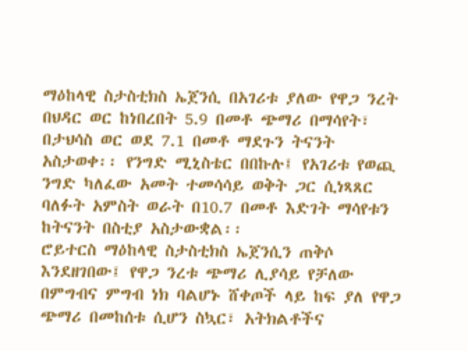ማዕከላዊ ስታስቲክስ ኤጀንሲ በአገሪቱ ያለው የዋጋ ንረት በህዳር ወር ከነበረበት 5.9 በመቶ ጭማሪ በማሳየት፣ በታህሳስ ወር ወደ 7.1 በመቶ ማደጉን ትናንት አስታወቀ፡፡ የንግድ ሚኒስቴር በበኩሉ፤ የአገሪቱ የወጪ ንግድ ካለፈው አመት ተመሳሳይ ወቅት ጋር ሲነጻጸር ባለፉት አምስት ወራት በ10.7 በመቶ እድገት ማሳየቱን ከትናንት በስቲያ አስታውቋል፡፡
ሮይተርስ ማዕከላዊ ስታስቲክስ ኤጀንሲን ጠቅሶ እንደዘገበው፤ የዋጋ ንረቱ ጭማሪ ሊያሳይ የቻለው በምግብና ምግብ ነክ ባልሆኑ ሸቀጦች ላይ ከፍ ያለ የዋጋ ጭማሪ በመከሰቱ ሲሆን ስኳር፣ አትክልቶችና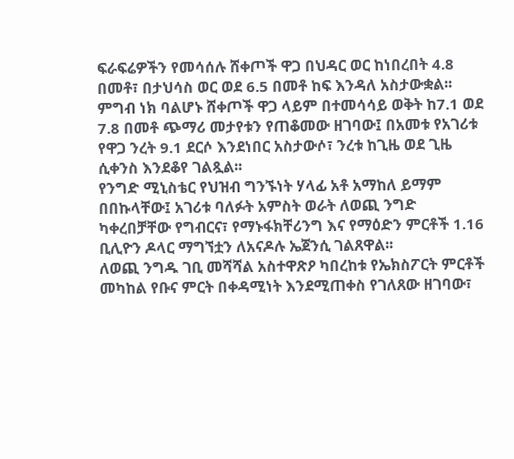ፍራፍሬዎችን የመሳሰሉ ሸቀጦች ዋጋ በህዳር ወር ከነበረበት 4.8 በመቶ፣ በታህሳስ ወር ወደ 6.5 በመቶ ከፍ እንዳለ አስታውቋል፡፡
ምግብ ነክ ባልሆኑ ሸቀጦች ዋጋ ላይም በተመሳሳይ ወቅት ከ7.1 ወደ 7.8 በመቶ ጭማሪ መታየቱን የጠቆመው ዘገባው፤ በአመቱ የአገሪቱ የዋጋ ንረት 9.1 ደርሶ እንደነበር አስታውሶ፣ ንረቱ ከጊዜ ወደ ጊዜ ሲቀንስ እንደቆየ ገልጿል፡፡
የንግድ ሚኒስቴር የህዝብ ግንኙነት ሃላፊ አቶ አማከለ ይማም በበኩላቸው፤ አገሪቱ ባለፉት አምስት ወራት ለወጪ ንግድ ካቀረበቻቸው የግብርና፣ የማኑፋክቸሪንግ እና የማዕድን ምርቶች 1.16 ቢሊዮን ዶላር ማግኘቷን ለአናዶሉ ኤጀንሲ ገልጸዋል፡፡
ለወጪ ንግዱ ገቢ መሻሻል አስተዋጽዖ ካበረከቱ የኤክስፖርት ምርቶች መካከል የቡና ምርት በቀዳሚነት እንደሚጠቀስ የገለጸው ዘገባው፣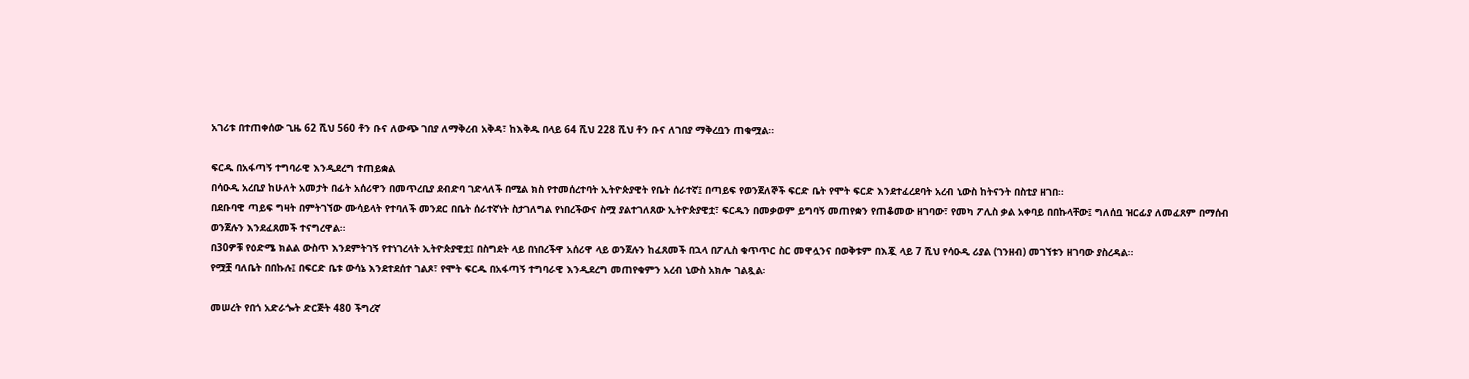አገሪቱ በተጠቀሰው ጊዜ 62 ሺህ 560 ቶን ቡና ለውጭ ገበያ ለማቅረብ አቅዳ፣ ከእቅዱ በላይ 64 ሺህ 228 ሺህ ቶን ቡና ለገበያ ማቅረቧን ጠቁሟል፡፡

ፍርዱ በአፋጣኝ ተግባራዊ እንዲደረግ ተጠይቋል
በሳዑዲ አረቢያ ከሁለት አመታት በፊት አሰሪዋን በመጥረቢያ ደብድባ ገድላለች በሚል ክስ የተመሰረተባት ኢትዮጵያዊት የቤት ሰራተኛ፤ በጣይፍ የወንጀለኞች ፍርድ ቤት የሞት ፍርድ እንደተፈረደባት አረብ ኒውስ ከትናንት በስቲያ ዘገበ፡፡
በደቡባዊ ጣይፍ ግዛት በምትገኘው ሙሳይላት የተባለች መንደር በቤት ሰራተኛነት ስታገለግል የነበረችውና ስሟ ያልተገለጸው ኢትዮጵያዊቷ፣ ፍርዱን በመቃወም ይግባኝ መጠየቋን የጠቆመው ዘገባው፣ የመካ ፖሊስ ቃል አቀባይ በበኩላቸው፤ ግለሰቧ ዝርፊያ ለመፈጸም በማሰብ ወንጀሉን እንደፈጸመች ተናግረዋል፡፡
በ30ዎቹ የዕድሜ ክልል ውስጥ እንደምትገኝ የተነገረላት ኢትዮጵያዊቷ፤ በስግደት ላይ በነበረችዋ አሰሪዋ ላይ ወንጀሉን ከፈጸመች በኋላ በፖሊስ ቁጥጥር ስር መዋሏንና በወቅቱም በእጇ ላይ 7 ሺህ የሳዑዲ ሪያል (ገንዘብ) መገኘቱን ዘገባው ያስረዳል፡፡
የሟቿ ባለቤት በበኩሉ፤ በፍርድ ቤቱ ውሳኔ እንደተደሰተ ገልጾ፣ የሞት ፍርዱ በአፋጣኝ ተግባራዊ እንዲደረግ መጠየቁምን አረብ ኒውስ አክሎ ገልጿል፡

መሠረት የበጎ አድራጐት ድርጅት 480 ችግረኛ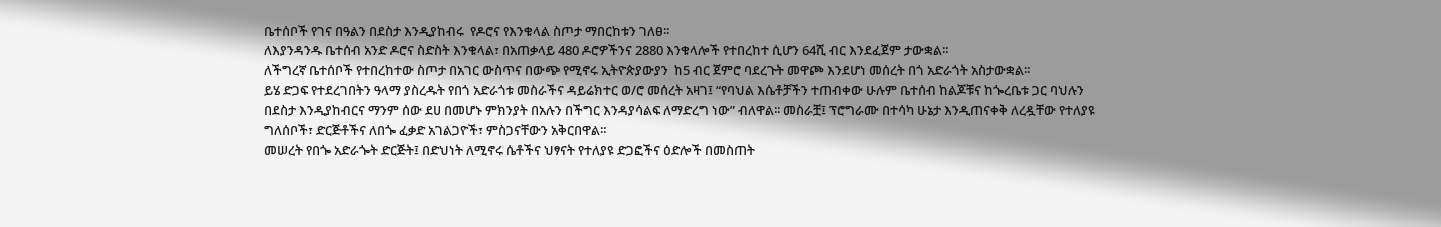ቤተሰቦች የገና በዓልን በደስታ እንዲያከብሩ  የዶሮና የእንቁላል ስጦታ ማበርከቱን ገለፀ፡፡
ለእያንዳንዱ ቤተሰብ አንድ ዶሮና ስድስት እንቁላል፣ በአጠቃላይ 480 ዶሮዎችንና 2880 እንቁላሎች የተበረከተ ሲሆን 64ሺ ብር እንደፈጀም ታውቋል፡፡
ለችግረኛ ቤተሰቦች የተበረከተው ስጦታ በአገር ውስጥና በውጭ የሚኖሩ ኢትዮጵያውያን  ከ5 ብር ጀምሮ ባደረጉት መዋጮ እንደሆነ መሰረት በጎ አድራጎት አስታውቋል፡፡
ይሄ ድጋፍ የተደረገበትን ዓላማ ያስረዱት የበጎ አድራጎቱ መስራችና ዳይሬክተር ወ/ሮ መሰረት አዛገ፤ “የባህል እሴቶቻችን ተጠብቀው ሁሉም ቤተሰብ ከልጆቹና ከጐረቤቱ ጋር ባህሉን በደስታ እንዲያከብርና ማንም ሰው ደሀ በመሆኑ ምክንያት በአሉን በችግር እንዳያሳልፍ ለማድረግ ነው” ብለዋል፡፡ መስራቿ፤ ፕሮግራሙ በተሳካ ሁኔታ እንዲጠናቀቅ ለረዷቸው የተለያዩ ግለሰቦች፣ ድርጅቶችና ለበጐ ፈቃድ አገልጋዮች፣ ምስጋናቸውን አቅርበዋል፡፡
መሠረት የበጐ አድራጐት ድርጅት፤ በድህነት ለሚኖሩ ሴቶችና ህፃናት የተለያዩ ድጋፎችና ዕድሎች በመስጠት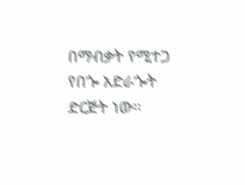በማብቃት የሚተጋ የበጐ አድራጐት ድርጅት ነው፡፡